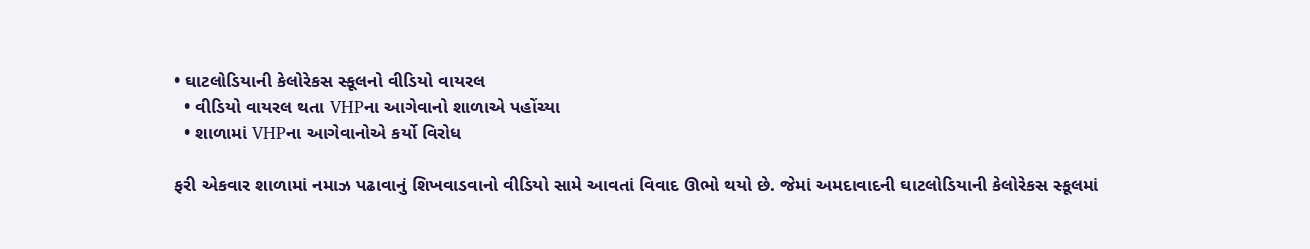• ઘાટલોડિયાની કેલોરેકસ સ્કૂલનો વીડિયો વાયરલ
  • વીડિયો વાયરલ થતા VHPના આગેવાનો શાળાએ પહોંચ્યા
  • શાળામાં VHPના આગેવાનોએ કર્યો વિરોધ

ફરી એકવાર શાળામાં નમાઝ પઢાવાનું શિખવાડવાનો વીડિયો સામે આવતાં વિવાદ ઊભો થયો છે. જેમાં અમદાવાદની ઘાટલોડિયાની કેલોરેકસ સ્કૂલમાં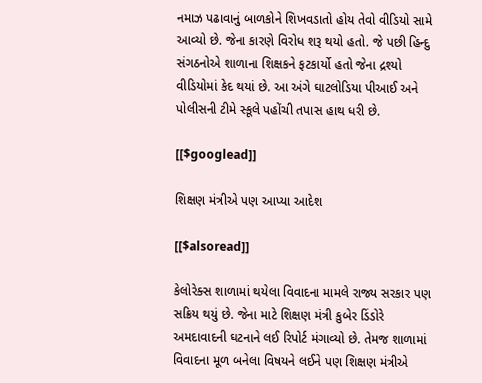નમાઝ પઢાવાનું બાળકોને શિખવડાતો હોય તેવો વીડિયો સામે આવ્યો છે. જેના કારણે વિરોધ શરૂ થયો હતો. જે પછી હિન્દુ સંગઠનોએ શાળાના શિક્ષકને ફટકાર્યો હતો જેના દ્રશ્યો વીડિયોમાં કેદ થયાં છે. આ અંગે ઘાટલોડિયા પીઆઈ અને પોલીસની ટીમે સ્કૂલે પહોંચી તપાસ હાથ ધરી છે.

[[$googlead]]

શિક્ષણ મંત્રીએ પણ આપ્યા આદેશ

[[$alsoread]]

કેલોરેક્સ શાળામાં થયેલા વિવાદના મામલે રાજ્ય સરકાર પણ સક્રિય થયું છે. જેના માટે શિક્ષણ મંત્રી કુબેર ડિંડોરે અમદાવાદની ઘટનાને લઈ રિપોર્ટ મંગાવ્યો છે. તેમજ શાળામાં વિવાદના મૂળ બનેલા વિષયને લઈને પણ શિક્ષણ મંત્રીએ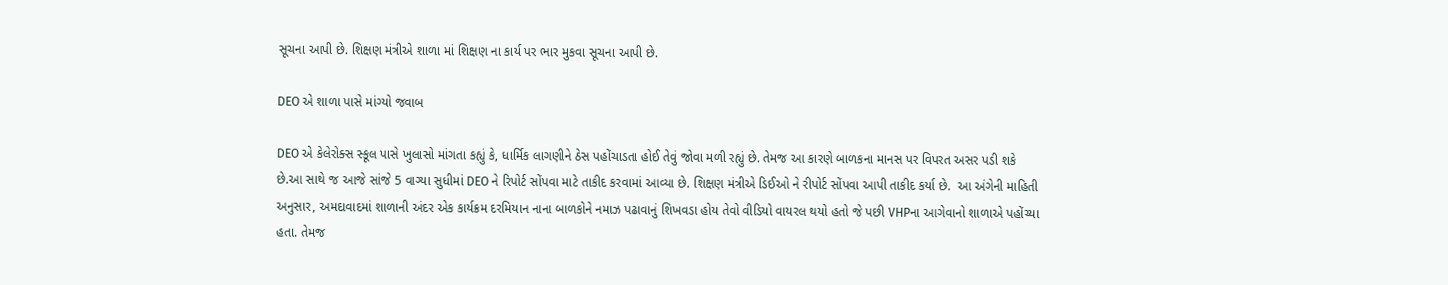સૂચના આપી છે. શિક્ષણ મંત્રીએ શાળા માં શિક્ષણ ના કાર્ય પર ભાર મુકવા સૂચના આપી છે.

DEO એ શાળા પાસે માંગ્યો જવાબ

DEO એ કેલેરોક્સ સ્કૂલ પાસે ખુલાસો માંગતા કહ્યું કે, ધાર્મિક લાગણીને ઠેસ પહોંચાડતા હોઈ તેવું જોવા મળી રહ્યું છે. તેમજ આ કારણે બાળકના માનસ પર વિપરત અસર પડી શકે છે.આ સાથે જ આજે સાંજે 5 વાગ્યા સુધીમાં DEO ને રિપોર્ટ સોંપવા માટે તાકીદ કરવામાં આવ્યા છે. શિક્ષણ મંત્રીએ ડિઈઓ ને રીપોર્ટ સોંપવા આપી તાકીદ કર્યા છે.  આ અંગેની માહિતી અનુસાર, અમદાવાદમાં શાળાની અંદર એક કાર્યક્રમ દરમિયાન નાના બાળકોને નમાઝ પઢાવાનું શિખવડા હોય તેવો વીડિયો વાયરલ થયો હતો જે પછી VHPના આગેવાનો શાળાએ પહોંચ્યા હતા. તેમજ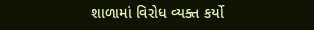શાળામાં વિરોધ વ્યક્ત કર્યો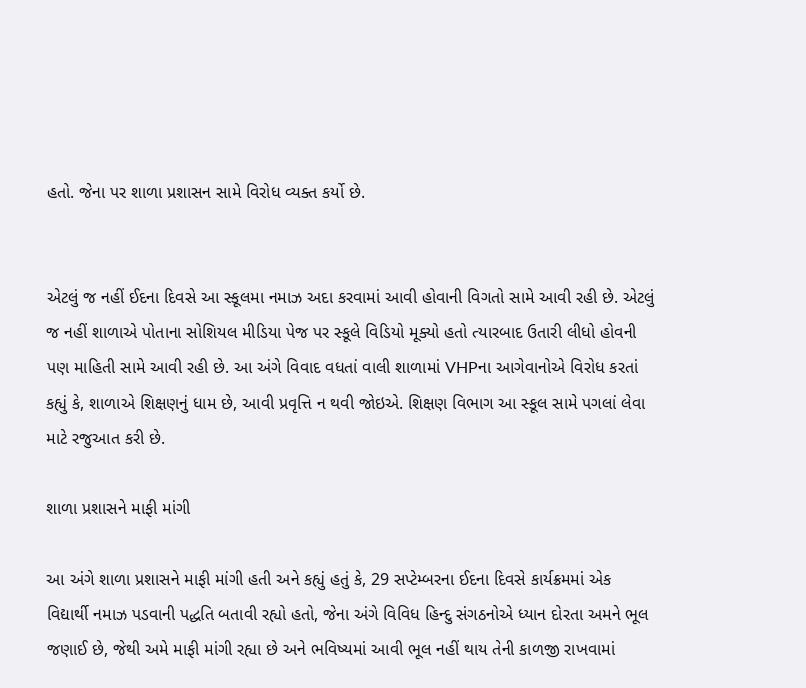હતો. જેના પર શાળા પ્રશાસન સામે વિરોધ વ્યક્ત કર્યો છે.


એટલું જ નહીં ઈદના દિવસે આ સ્કૂલમા નમાઝ અદા કરવામાં આવી હોવાની વિગતો સામે આવી રહી છે. એટલું જ નહીં શાળાએ પોતાના સોશિયલ મીડિયા પેજ પર સ્કૂલે વિડિયો મૂક્યો હતો ત્યારબાદ ઉતારી લીધો હોવની પણ માહિતી સામે આવી રહી છે. આ અંગે વિવાદ વધતાં વાલી શાળામાં VHPના આગેવાનોએ વિરોધ કરતાં કહ્યું કે, શાળાએ શિક્ષણનું ધામ છે, આવી પ્રવૃત્તિ ન થવી જોઇએ. શિક્ષણ વિભાગ આ સ્કૂલ સામે પગલાં લેવા માટે રજુઆત કરી છે.

શાળા પ્રશાસને માફી માંગી

આ અંગે શાળા પ્રશાસને માફી માંગી હતી અને કહ્યું હતું કે, 29 સપ્ટેમ્બરના ઈદના દિવસે કાર્યક્રમમાં એક વિદ્યાર્થી નમાઝ પડવાની પદ્ધતિ બતાવી રહ્યો હતો, જેના અંગે વિવિધ હિન્દુ સંગઠનોએ ધ્યાન દોરતા અમને ભૂલ જણાઈ છે, જેથી અમે માફી માંગી રહ્યા છે અને ભવિષ્યમાં આવી ભૂલ નહીં થાય તેની કાળજી રાખવામાં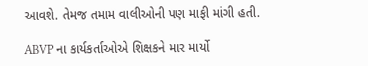આવશે. તેમજ તમામ વાલીઓની પણ માફી માંગી હતી.

ABVP ના કાર્યકર્તાઓએ શિક્ષકને માર માર્યો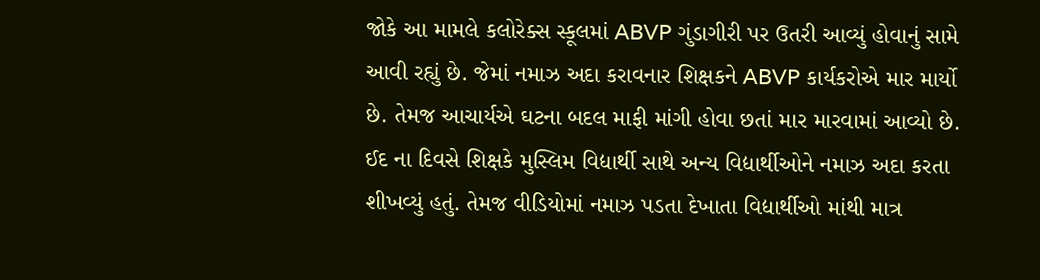જોકે આ મામલે કલોરેક્સ સ્કૂલમાં ABVP ગુંડાગીરી પર ઉતરી આવ્યું હોવાનું સામે આવી રહ્યું છે. જેમાં નમાઝ અદા કરાવનાર શિક્ષકને ABVP કાર્યકરોએ માર માર્યો છે. તેમજ આચાર્યએ ઘટના બદલ માફી માંગી હોવા છતાં માર મારવામાં આવ્યો છે. ઈદ ના દિવસે શિક્ષકે મુસ્લિમ વિદ્યાર્થી સાથે અન્ય વિદ્યાર્થીઓને નમાઝ અદા કરતા શીખવ્યું હતું. તેમજ વીડિયોમાં નમાઝ પડતા દેખાતા વિદ્યાર્થીઓ માંથી માત્ર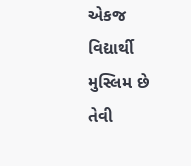એકજ વિદ્યાર્થી મુસ્લિમ છે તેવી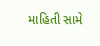માહિતી સામે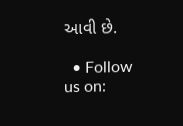આવી છે.

  • Follow us on: